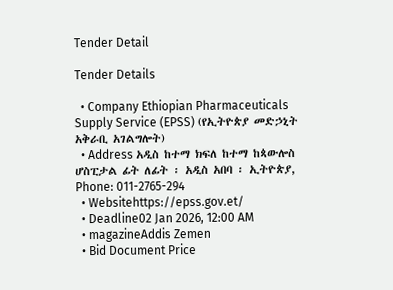Tender Detail

Tender Details

  • Company Ethiopian Pharmaceuticals Supply Service (EPSS) (የኢትዮጵያ መድኃኒት አቅራቢ አገልግሎት)
  • Address አዲስ ከተማ ክፍለ ከተማ ከጳውሎስ ሆስፒታል ፊት ለፊት ፡ አዲስ አበባ ፡ ኢትዮጵያ, Phone: 011-2765-294
  • Websitehttps://epss.gov.et/
  • Deadline02 Jan 2026, 12:00 AM
  • magazineAddis Zemen
  • Bid Document Price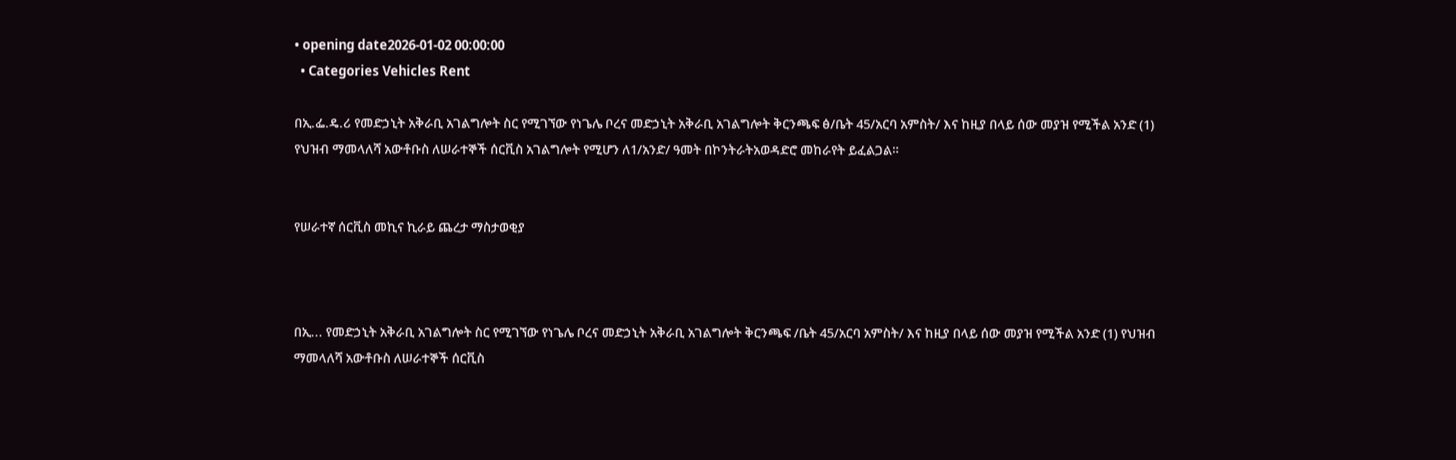• opening date2026-01-02 00:00:00
  • Categories Vehicles Rent

በኢ.ፌ.ዴ.ሪ የመድኃኒት አቅራቢ አገልግሎት ስር የሚገኘው የነጌሌ ቦረና መድኃኒት አቅራቢ አገልግሎት ቅርንጫፍ ፅ/ቤት 45/አርባ አምስት/ እና ከዚያ በላይ ሰው መያዝ የሚችል አንድ (1) የህዝብ ማመላለሻ አውቶቡስ ለሠራተኞች ሰርቪስ አገልግሎት የሚሆን ለ1/አንድ/ ዓመት በኮንትራትአወዳድሮ መከራየት ይፈልጋል።


የሠራተኛ ሰርቪስ መኪና ኪራይ ጨረታ ማስታወቂያ



በኢ... የመድኃኒት አቅራቢ አገልግሎት ስር የሚገኘው የነጌሌ ቦረና መድኃኒት አቅራቢ አገልግሎት ቅርንጫፍ /ቤት 45/አርባ አምስት/ እና ከዚያ በላይ ሰው መያዝ የሚችል አንድ (1) የህዝብ ማመላለሻ አውቶቡስ ለሠራተኞች ሰርቪስ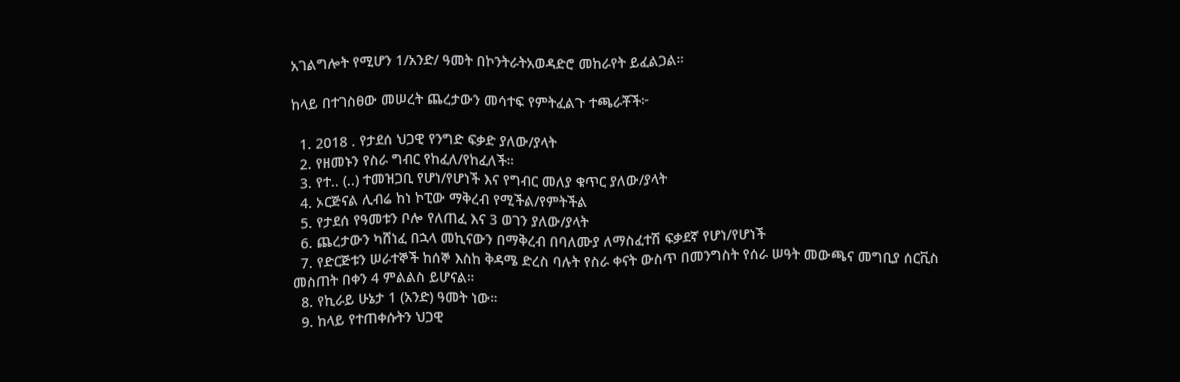አገልግሎት የሚሆን 1/አንድ/ ዓመት በኮንትራትአወዳድሮ መከራየት ይፈልጋል።

ከላይ በተገስፀው መሠረት ጨረታውን መሳተፍ የምትፈልጉ ተጫራቾች፦

  1. 2018 . የታደሰ ህጋዊ የንግድ ፍቃድ ያለው/ያላት
  2. የዘመኑን የስራ ግብር የከፈለ/የከፈለች።
  3. የተ.. (..) ተመዝጋቢ የሆነ/የሆነች እና የግብር መለያ ቁጥር ያለው/ያላት
  4. ኦርጅናል ሊብሬ ከነ ኮፒው ማቅረብ የሚችል/የምትችል
  5. የታደሰ የዓመቱን ቦሎ የለጠፈ እና 3 ወገን ያለው/ያላት
  6. ጨረታውን ካሸነፈ በኋላ መኪናውን በማቅረብ በባለሙያ ለማስፈተሽ ፍቃደኛ የሆነ/የሆነች
  7. የድርጅቱን ሠራተኞች ከሰኞ እስከ ቅዳሜ ድረስ ባሉት የስራ ቀናት ውስጥ በመንግስት የሰራ ሠዓት መውጫና መግቢያ ሰርቪስ መስጠት በቀን 4 ምልልስ ይሆናል።
  8. የኪራይ ሁኔታ 1 (አንድ) ዓመት ነው።
  9. ከላይ የተጠቀሱትን ህጋዊ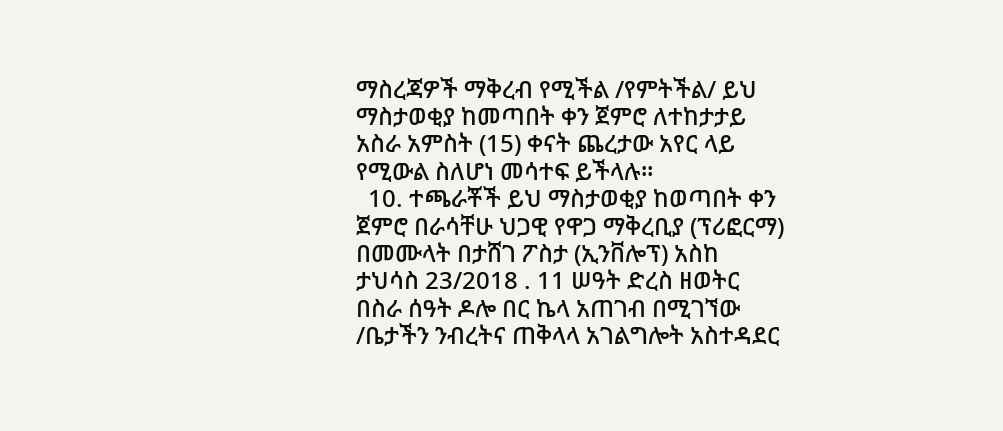ማስረጃዎች ማቅረብ የሚችል /የምትችል/ ይህ ማስታወቂያ ከመጣበት ቀን ጀምሮ ለተከታታይ አስራ አምስት (15) ቀናት ጨረታው አየር ላይ የሚውል ስለሆነ መሳተፍ ይችላሉ።
  10. ተጫራቾች ይህ ማስታወቂያ ከወጣበት ቀን ጀምሮ በራሳቸሁ ህጋዊ የዋጋ ማቅረቢያ (ፕሪፎርማ) በመሙላት በታሸገ ፖስታ (ኢንቨሎፕ) አስከ ታህሳስ 23/2018 . 11 ሠዓት ድረስ ዘወትር በስራ ሰዓት ዶሎ በር ኬላ አጠገብ በሚገኘው /ቤታችን ንብረትና ጠቅላላ አገልግሎት አስተዳደር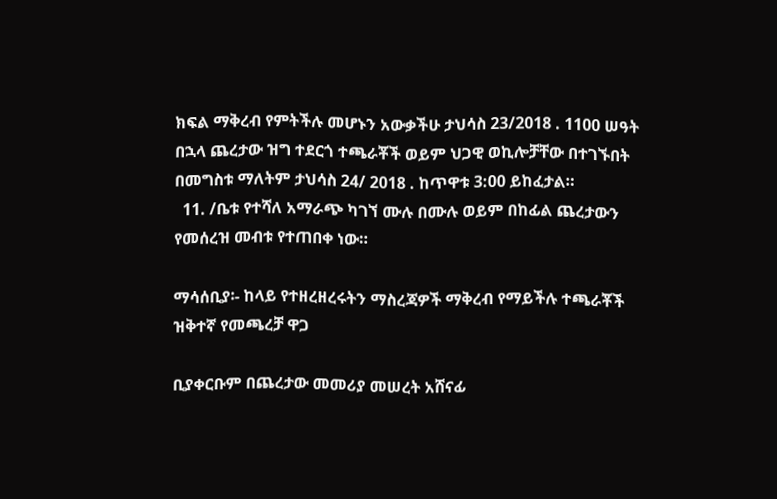ክፍል ማቅረብ የምትችሉ መሆኑን አውቃችሁ ታህሳስ 23/2018 . 1100 ሠዓት በኋላ ጨረታው ዝግ ተደርጎ ተጫራቾች ወይም ህጋዊ ወኪሎቻቸው በተገኙበት በመግስቱ ማለትም ታህሳስ 24/ 2018 . ከጥዋቱ 3:00 ይከፈታል።
  11. /ቤቱ የተሻለ አማራጭ ካገኘ ሙሉ በሙሉ ወይም በከፊል ጨረታውን የመሰረዝ መብቱ የተጠበቀ ነው።

ማሳሰቢያ፡- ከላይ የተዘረዘረሩትን ማስረጃዎች ማቅረብ የማይችሉ ተጫራቾች ዝቅተኛ የመጫረቻ ዋጋ

ቢያቀርቡም በጨረታው መመሪያ መሠረት አሸናፊ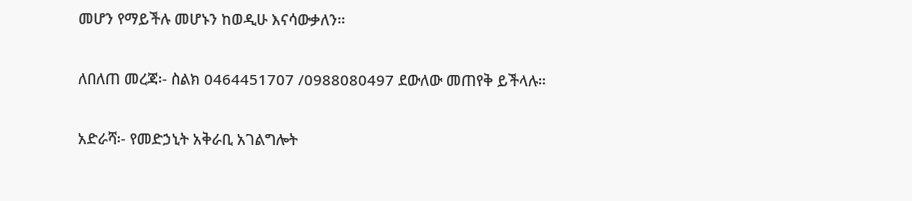መሆን የማይችሉ መሆኑን ከወዲሁ እናሳውቃለን።

ለበለጠ መረጃ፡- ስልክ 0464451707 /0988080497 ደውለው መጠየቅ ይችላሉ።

አድራሻ፡- የመድኃኒት አቅራቢ አገልግሎት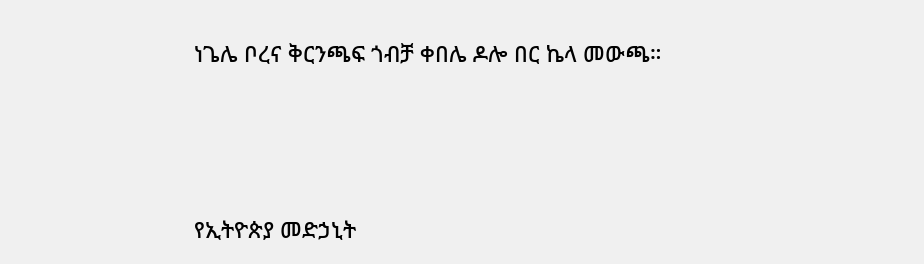ነጌሌ ቦረና ቅርንጫፍ ጎብቻ ቀበሌ ዶሎ በር ኬላ መውጫ።



የኢትዮጵያ መድኃኒት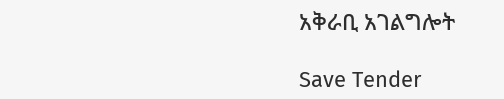አቅራቢ አገልግሎት

Save Tender